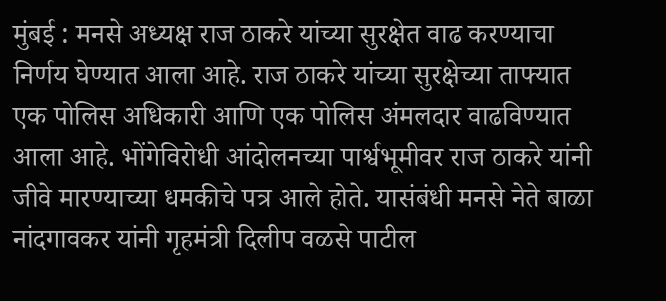मुंबई : मनसे अध्यक्ष राज ठाकरे यांच्या सुरक्षेत वाढ करण्याचा निर्णय घेण्यात आला आहे. राज ठाकरे यांच्या सुरक्षेच्या ताफ्यात एक पोलिस अधिकारी आणि एक पोलिस अंमलदार वाढविण्यात आला आहे. भोंगेविरोधी आंदोलनच्या पार्श्वभूमीवर राज ठाकरे यांनी जीवे मारण्याच्या धमकीचे पत्र आले होते. यासंबंधी मनसे नेते बाळा नांदगावकर यांनी गृहमंत्री दिलीप वळसे पाटील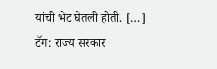यांची भेट घेतली होती. […]
टॅग: राज्य सरकार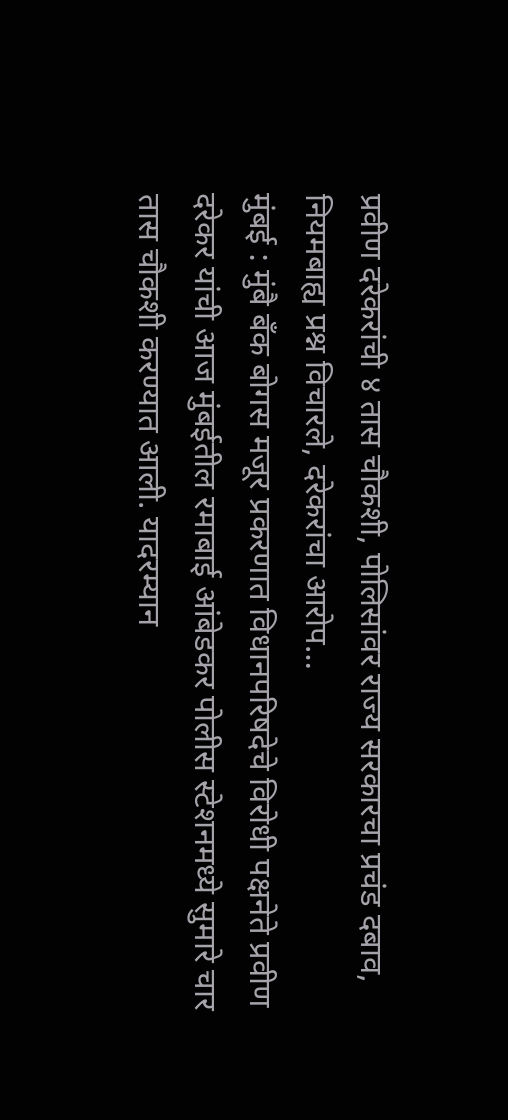प्रवीण दरेकरांची ४ तास चौकशी, पोलिसांवर राज्य सरकारचा प्रचंड दबाव, नियमबाह्य प्रश्न विचारले, दरेकरांचा आरोप…
मुंबई : मुंबै बँक बोगस मजूर प्रकरणात विधानपरिषदेचे विरोधी पक्षनेते प्रवीण दरेकर यांची आज मुंबईतील रमाबाई आंबेडकर पोलीस स्टेशनमध्ये सुमारे चार तास चौकशी करण्यात आली. यादरम्यान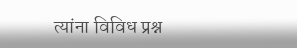त्यांना विविध प्रश्न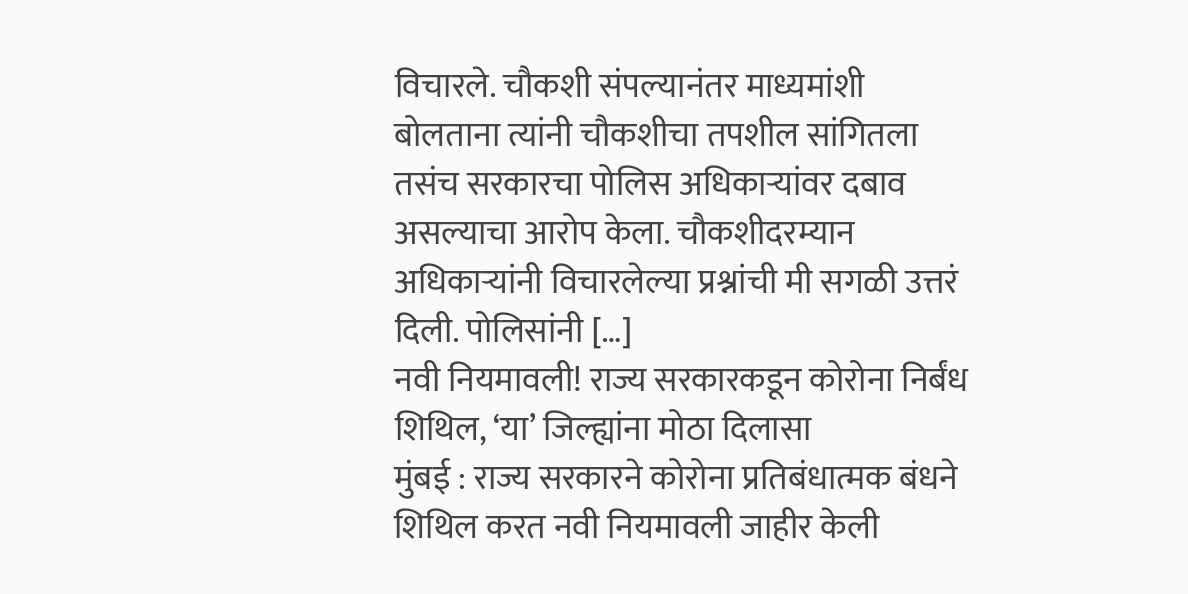विचारले. चौकशी संपल्यानंतर माध्यमांशी बोलताना त्यांनी चौकशीचा तपशील सांगितला तसंच सरकारचा पोलिस अधिकाऱ्यांवर दबाव असल्याचा आरोप केला. चौकशीदरम्यान अधिकाऱ्यांनी विचारलेल्या प्रश्नांची मी सगळी उत्तरं दिली. पोलिसांनी […]
नवी नियमावली! राज्य सरकारकडून कोरोना निर्बंध शिथिल, ‘या’ जिल्ह्यांना मोठा दिलासा
मुंबई : राज्य सरकारने कोरोना प्रतिबंधात्मक बंधने शिथिल करत नवी नियमावली जाहीर केली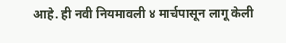आहे. ही नवी नियमावली ४ मार्चपासून लागू केली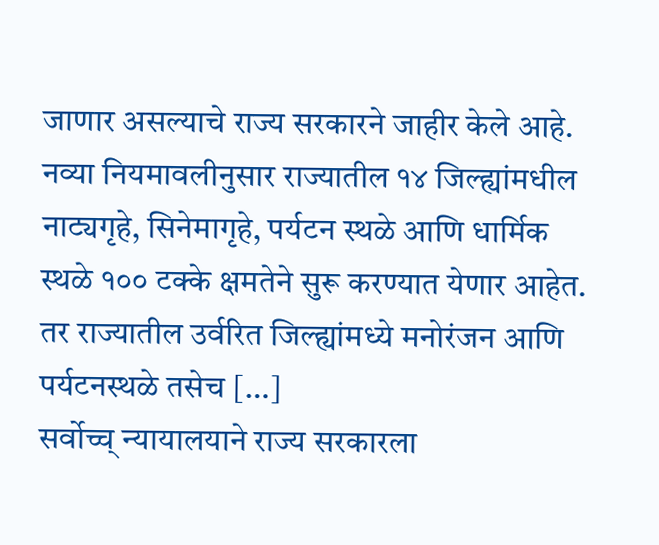जाणार असल्याचे राज्य सरकारने जाहीर केले आहे. नव्या नियमावलीनुसार राज्यातील १४ जिल्ह्यांमधील नाट्यगृहे, सिनेमागृहे, पर्यटन स्थळे आणि धार्मिक स्थळे १०० टक्के क्षमतेने सुरू करण्यात येणार आहेत. तर राज्यातील उर्वरित जिल्ह्यांमध्ये मनोरंजन आणि पर्यटनस्थळे तसेच […]
सर्वोच्च् न्यायालयाने राज्य सरकारला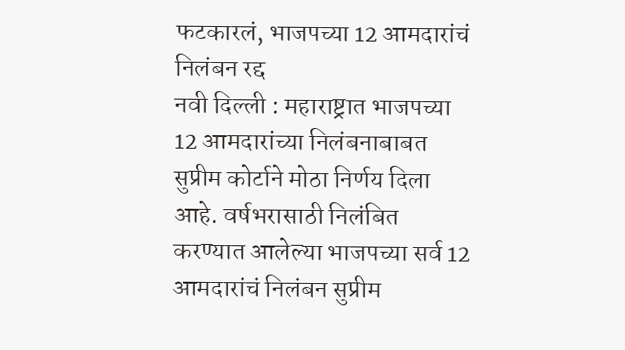फटकारलं, भाजपच्या 12 आमदारांचं निलंबन रद्द
नवी दिल्ली : महाराष्ट्रात भाजपच्या 12 आमदारांच्या निलंबनाबाबत सुप्रीम कोर्टाने मोठा निर्णय दिला आहे. वर्षभरासाठी निलंबित करण्यात आलेल्या भाजपच्या सर्व 12 आमदारांचं निलंबन सुप्रीम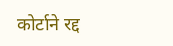कोर्टाने रद्द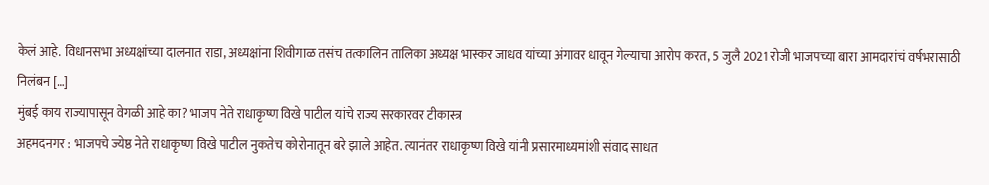केलं आहे. विधानसभा अध्यक्षांच्या दालनात राडा, अध्यक्षांना शिवीगाळ तसंच तत्कालिन तालिका अध्यक्ष भास्कर जाधव यांच्या अंगावर धावून गेल्याचा आरोप करत, 5 जुलै 2021 रोजी भाजपच्या बारा आमदारांचं वर्षभरासाठी निलंबन […]
मुंबई काय राज्यापासून वेगळी आहे का? भाजप नेते राधाकृष्ण विखे पाटील यांचे राज्य सरकारवर टीकास्त्र
अहमदनगर : भाजपचे ज्येष्ठ नेते राधाकृष्ण विखे पाटील नुकतेच कोरोनातून बरे झाले आहेत. त्यानंतर राधाकृष्ण विखे यांनी प्रसारमाध्यमांशी संवाद साधत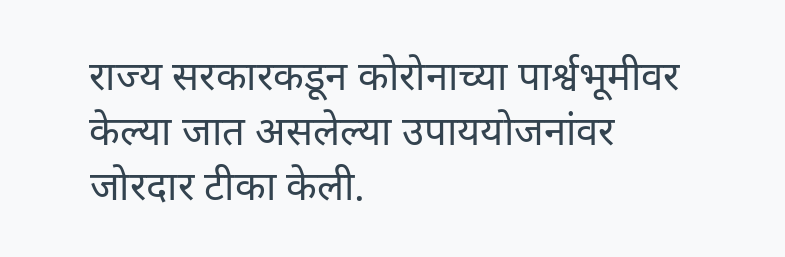राज्य सरकारकडून कोरोनाच्या पार्श्वभूमीवर केल्या जात असलेल्या उपाययोजनांवर जोरदार टीका केली.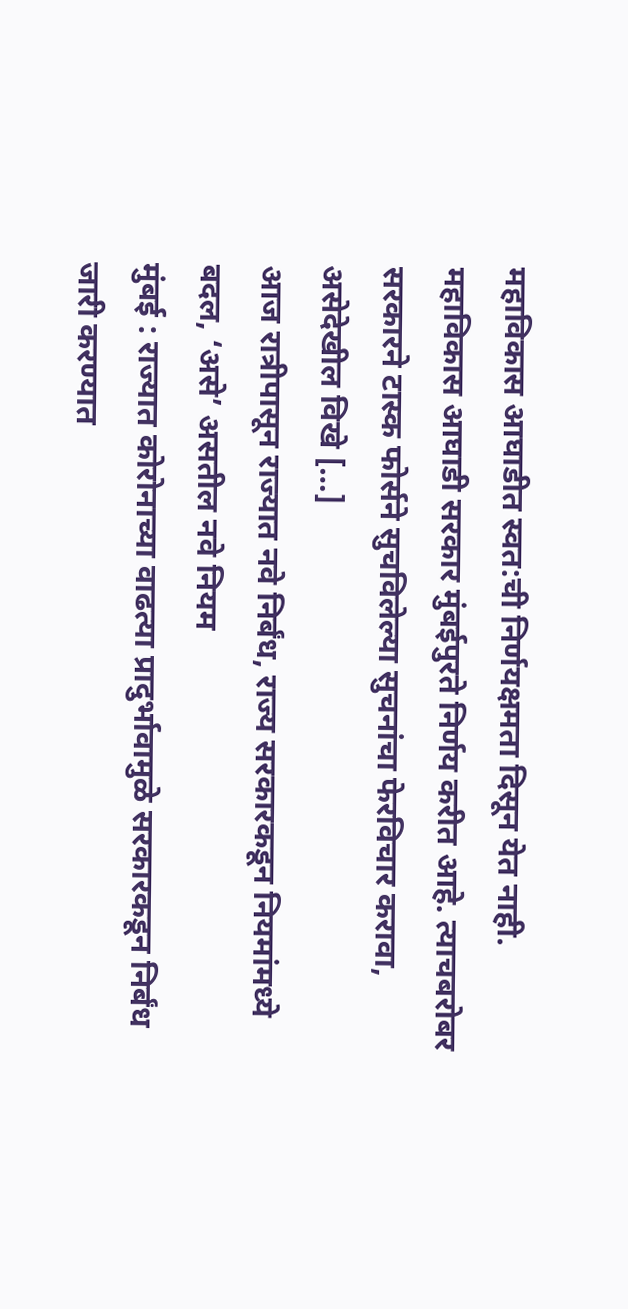महाविकास आघाडीत स्वत:ची निर्णयक्षमता दिसून येत नाही. महाविकास आघाडी सरकार मुंबईपुरते निर्णय करीत आहे. त्याचबरोबर सरकारने टास्क फोर्सने सुचविलेल्या सुचनांचा फेरविचार करावा, असेदेखील विखे […]
आज रात्रीपासून राज्यात नवे निर्बंध, राज्य सरकारकडून नियमांमध्ये बदल, ‘असे’ असतील नवे नियम
मुंबई : राज्यात कोरोनाच्या वाढत्या प्रादुर्भावामुळे सरकारकडून निर्बंध जारी करण्यात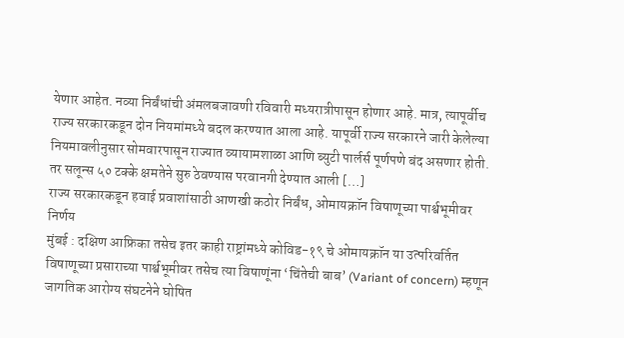येणार आहेत. नव्या निर्बंधांची अंमलबजावणी रविवारी मध्यरात्रीपासून होणार आहे. मात्र, त्यापूर्वीच राज्य सरकारकडून दोन नियमांमध्ये बदल करण्यात आला आहे. यापूर्वी राज्य सरकारने जारी केलेल्या नियमावलीनुसार सोमवारपासून राज्यात व्यायामशाळा आणि ब्युटी पार्लर्स पूर्णपणे बंद असणार होती. तर सलून्स ५० टक्के क्षमतेने सुरु ठेवण्यास परवानगी देण्यात आली […]
राज्य सरकारकडून हवाई प्रवाशांसाठी आणखी कठोर निर्बंध, ओमायक्रॉन विषाणूच्या पार्श्वभूमीवर निर्णय
मुंबई : दक्षिण आफ्रिका तसेच इतर काही राष्ट्रांमध्ये कोविड-१९ चे ओमायक्रॉन या उत्परिवर्तित विषाणूच्या प्रसाराच्या पार्श्वभूमीवर तसेच त्या विषाणूंना ‘चिंतेची बाब’ (Variant of concern) म्हणून जागतिक आरोग्य संघटनेने घोषित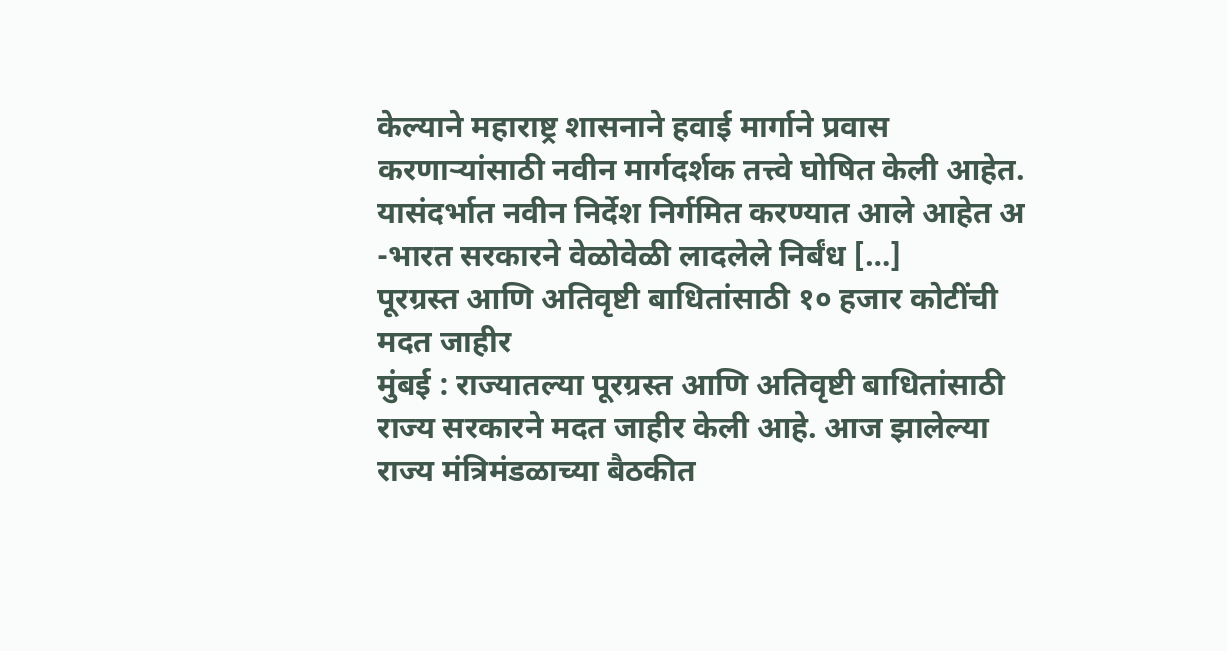केल्याने महाराष्ट्र शासनाने हवाई मार्गाने प्रवास करणाऱ्यांसाठी नवीन मार्गदर्शक तत्त्वे घोषित केली आहेत. यासंदर्भात नवीन निर्देश निर्गमित करण्यात आले आहेत अ -भारत सरकारने वेळोवेळी लादलेले निर्बंध […]
पूरग्रस्त आणि अतिवृष्टी बाधितांसाठी १० हजार कोटींची मदत जाहीर
मुंबई : राज्यातल्या पूरग्रस्त आणि अतिवृष्टी बाधितांसाठी राज्य सरकारने मदत जाहीर केली आहे. आज झालेल्या राज्य मंत्रिमंडळाच्या बैठकीत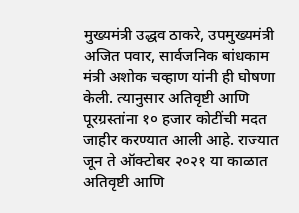मुख्यमंत्री उद्धव ठाकरे, उपमुख्यमंत्री अजित पवार, सार्वजनिक बांधकाम मंत्री अशोक चव्हाण यांनी ही घोषणा केली. त्यानुसार अतिवृष्टी आणि पूरग्रस्तांना १० हजार कोटींची मदत जाहीर करण्यात आली आहे. राज्यात जून ते ऑक्टोबर २०२१ या काळात अतिवृष्टी आणि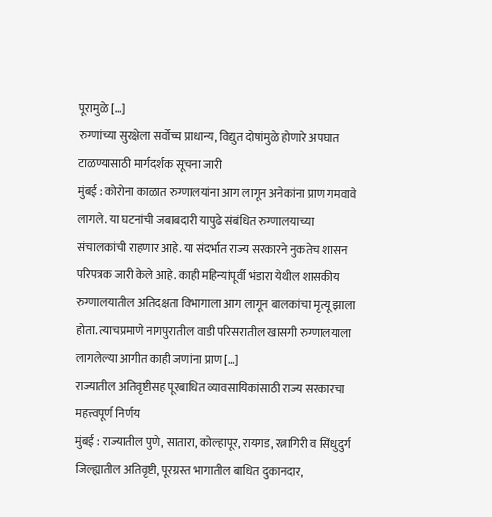पूरामुळे […]
रुग्णांच्या सुरक्षेला सर्वोच्च प्राधान्य, विद्युत दोषांमुळे होणारे अपघात टाळण्यासाठी मार्गदर्शक सूचना जारी
मुंबई : कोरोना काळात रुग्णालयांना आग लागून अनेकांना प्राण गमवावे लागले. या घटनांची जबाबदारी यापुढे संबंधित रुग्णालयाच्या संचालकांची राहणार आहे. या संदर्भात राज्य सरकारने नुकतेच शासन परिपत्रक जारी केले आहे. काही महिन्यांपूर्वी भंडारा येथील शासकीय रुग्णालयातील अतिदक्षता विभागाला आग लागून बालकांचा मृत्यू झाला होता. त्याचप्रमाणे नागपुरातील वाडी परिसरातील खासगी रुग्णालयाला लागलेल्या आगीत काही जणांना प्राण […]
राज्यातील अतिवृष्टीसह पूरबाधित व्यावसायिकांसाठी राज्य सरकारचा महत्त्वपूर्ण निर्णय
मुंबई : राज्यातील पुणे, सातारा, कोल्हापूर, रायगड, रत्नागिरी व सिंधुदुर्ग जिल्ह्यातील अतिवृष्टी, पूरग्रस्त भागातील बाधित दुकानदार,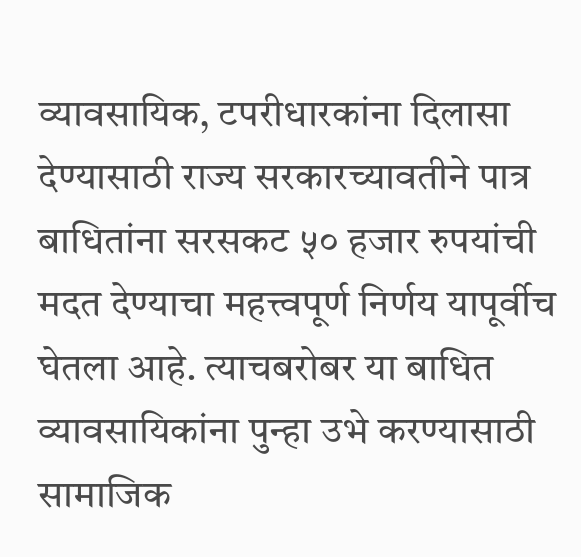व्यावसायिक, टपरीधारकांना दिलासा देण्यासाठी राज्य सरकारच्यावतीने पात्र बाधितांना सरसकट ५० हजार रुपयांची मदत देण्याचा महत्त्वपूर्ण निर्णय यापूर्वीच घेतला आहे. त्याचबरोबर या बाधित व्यावसायिकांना पुन्हा उभे करण्यासाठी सामाजिक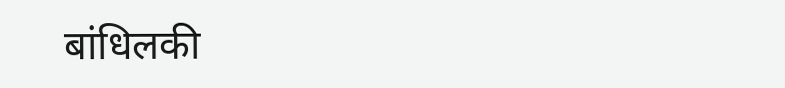बांधिलकी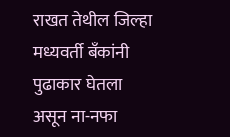राखत तेथील जिल्हा मध्यवर्ती बॅंकांनी पुढाकार घेतला असून ना-नफा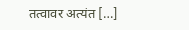तत्वावर अत्यंत […]